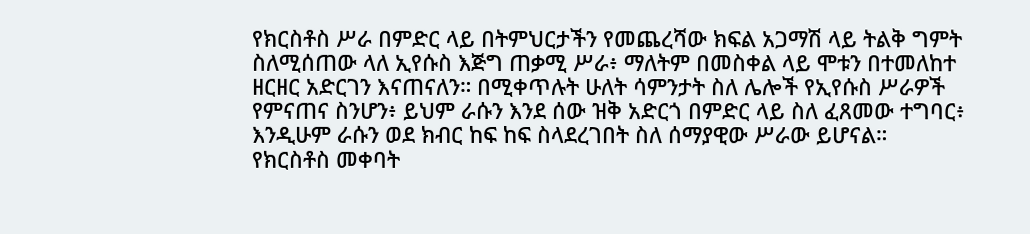የክርስቶስ ሥራ በምድር ላይ በትምህርታችን የመጨረሻው ክፍል አጋማሽ ላይ ትልቅ ግምት ስለሚሰጠው ላለ ኢየሱስ እጅግ ጠቃሚ ሥራ፥ ማለትም በመስቀል ላይ ሞቱን በተመለከተ ዘርዘር አድርገን እናጠናለን። በሚቀጥሉት ሁለት ሳምንታት ስለ ሌሎች የኢየሱስ ሥራዎች የምናጠና ስንሆን፥ ይህም ራሱን እንደ ሰው ዝቅ አድርጎ በምድር ላይ ስለ ፈጸመው ተግባር፥ እንዲሁም ራሱን ወደ ክብር ከፍ ከፍ ስላደረገበት ስለ ሰማያዊው ሥራው ይሆናል።
የክርስቶስ መቀባት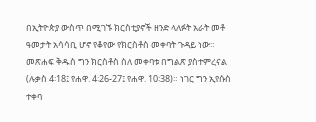በኢትዮጵያ ውስጥ በሚገኙ ክርስቲያኖች ዘንድ ላለፉት አራት መቶ ዓመታት አሳሳቢ ሆኖ የቆየው የክርስቶስ መቀባት ጉዳይ ነው። መጽሐፍ ቅዱስ ግን ክርስቶስ ስለ መቀባቱ በግልጽ ያስተምረናል (ሉቃስ 4፡18፤ የሐዋ. 4፡26-27፤ የሐዋ. 10፡38)። ነገር ግን ኢየሱስ ተቀባ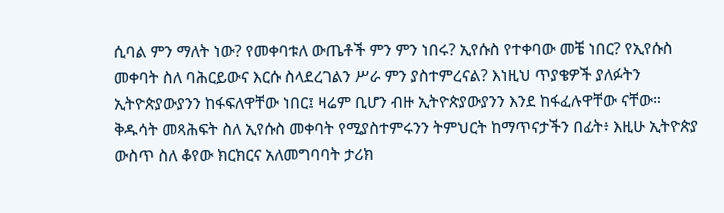ሲባል ምን ማለት ነው? የመቀባቱለ ውጤቶች ምን ምን ነበሩ? ኢየሱስ የተቀባው መቼ ነበር? የኢየሱስ መቀባት ስለ ባሕርይውና እርሱ ስላደረገልን ሥራ ምን ያስተምረናል? እነዚህ ጥያቄዎች ያለፉትን ኢትዮጵያውያንን ከፋፍለዋቸው ነበር፤ ዛሬም ቢሆን ብዙ ኢትዮጵያውያንን እንደ ከፋፈሉዋቸው ናቸው። ቅዱሳት መጻሕፍት ስለ ኢየሱስ መቀባት የሚያስተምሩንን ትምህርት ከማጥናታችን በፊት፥ እዚሁ ኢትዮጵያ ውስጥ ስለ ቆየው ክርክርና አለመግባባት ታሪክ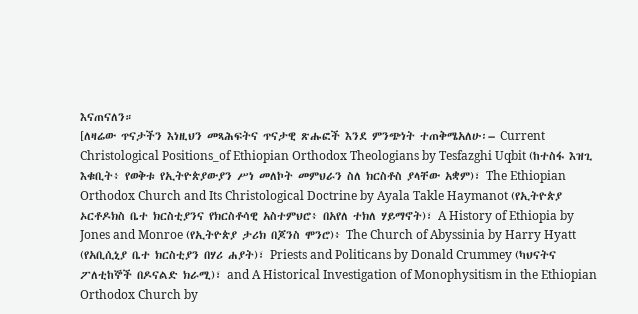እናጠናለን።
[ለዛሬው ጥናታችን እነዚህን መጻሕፍትና ጥናታዊ ጽሑፎች እንደ ምንጭነት ተጠቅሜአለሁ፡– Current Christological Positions_of Ethiopian Orthodox Theologians by Tesfazghi Uqbit (ከተስፋ እዝጊ እቁቢት፥ የወቅቱ የኢትዮጵያውያን ሥነ መለኮት መምህራን ስለ ክርስቶስ ያላቸው አቋም)፣ The Ethiopian Orthodox Church and Its Christological Doctrine by Ayala Takle Haymanot (የኢትዮጵያ ኦርቶዶክስ ቤተ ክርስቲያንና የክርስቶሳዊ አስተምህሮ፥ በአየለ ተክለ ሃይማኖት)፣ A History of Ethiopia by Jones and Monroe (የኢትዮጵያ ታሪክ በጆንስ ሞንሮ)፥ The Church of Abyssinia by Harry Hyatt (የአቢሲኒያ ቤተ ክርስቲያን በሃሪ ሐያት)፣ Priests and Politicans by Donald Crummey (ካህናትና ፖለቲከኞች በዶናልድ ክራሚ)፣ and A Historical Investigation of Monophysitism in the Ethiopian Orthodox Church by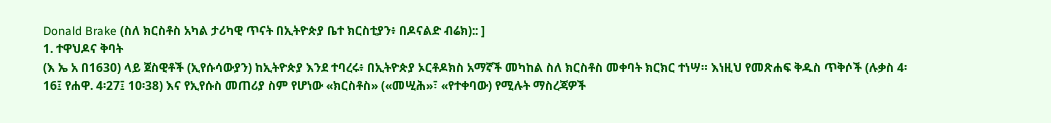Donald Brake (ስለ ክርስቶስ አካል ታሪካዊ ጥናት በኢትዮጵያ ቤተ ክርስቲያን፥ በዶናልድ ብሬክ):: ]
1. ተዋህዶና ቅባት
(እ ኤ አ በ1630) ላይ ጀስዊቶች (ኢየሱሳውያን) ከኢትዮጵያ እንደ ተባረሩ፥ በኢትዮጵያ ኦርቶዶክስ አማኛች መካከል ስለ ክርስቶስ መቀባት ክርክር ተነሣ። እነዚህ የመጽሐፍ ቅዱስ ጥቅሶች (ሉቃስ 4፡16፤ የሐዋ. 4፡27፤ 10፡38) እና የኢየሱስ መጠሪያ ስም የሆነው «ክርስቶስ» («መሢሕ»፣ «የተቀባው) የሚሉት ማስረጃዎች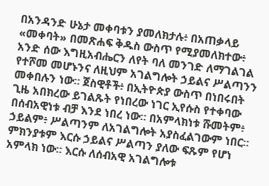በአንዳንድ ሁኔታ መቀባቱን ያመለክታሉ፥ በአጠቃላይ «መቀባት» በመጽሐፍ ቅዱስ ውስጥ የሚያመለክተው፥ አንድ ሰው እግዚአብሔርን ለየት ባለ መንገድ ለማገልገል የተሾመ መሆኑንና ለዚህም አገልግሎት ኃይልና ሥልጣንን መቀበሉን ነው። ጀስዊቶች፥ በኢትዮጵያ ውስጥ በነበሩበት ጊዜ አበክረው ይገልጹት የነበረው ነገር ኢየሱስ የተቀባው በሰብአዊነቱ ብቻ እንደ ነበረ ነው። በአምላክነቱ ሹመትም፥ ኃይልም፥ ሥልጣንም ለአገልግሎት አያስፈልገውም ነበር።
ምክንያቱም እርሱ ኃይልና ሥልጣን ያለው ፍጹም የሆነ አምላክ ነው። እርሱ ለሰብአዊ አገልግሎቱ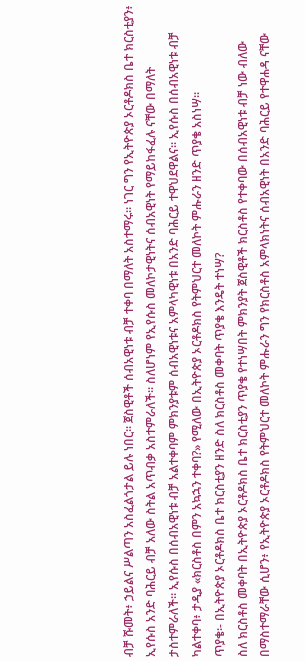ብቻ ሹመት፥ ኃይልና ሥልጣን አስፈልጎታል ይሉ ነበር፡፡ ጀስዊቶች ሰብአዊነቱ ብቻ ተቀባ በማለት አስተማሩ። ነገር ግን የኢትዮጵያ ኦርቶዶክስ ቤተ ክርስቲያን፥ ኢየሱስ አንድ ባሕርይ ብቻ አለው ስትል አጥብቃ አስተምራለች። ስለሆነም የኢየሱስ መለኮታዊነትና ሰብአዊነት የማይከፋፈሉ ናቸው በማለት ታስተምራለች። ኢየሱስ በሰብአዊነቱ ብቻ አልተቀባም ምክንያቱም ሰብአዊነቱና አምላካዊነቱ በአንድ ባሕርይ ተዋህደዋልና። ኢየሱስ በሰብአዊነቱ ብቻ ካልተቀባ፥ ታዲያ «ክርስቶስ በምን አኳኋን ተቀባ?» የሚለው በኢትዮጵያ ኦርቶዶክስ የትምህርተ መለኮት ምሑራን ዘንድ ጥያቄ አስነሣ።
ጥያቄ፡- በኢትዮጵያ ኦርቶዶክስ ቤተ ክርስቲያን ዘንድ ስለ ክርስቶስ መቀባት ጥያቄ እንዴት ተነሣ?
ስለ ክርስቶስ መቀባት በኢትዮጵያ ኦርቶዶክስ ቤተ ክርስቲያን ጥያቄ የተነሣበት ምክንያት ጀስዊቶች ክርስቶስ የተቀባው በሰብአዊነቱ ብቻ ነው ብለው በማስተማራቸው ሲሆን፥ የኢትዮጵያ ኦርቶዶክስ የትምህርተ መለኮት ምሑራን ግን የክርስቶስ አምላክነትና ሰብአዊነት በአንድ ባሕርይ የተዋሐዳ ናቸው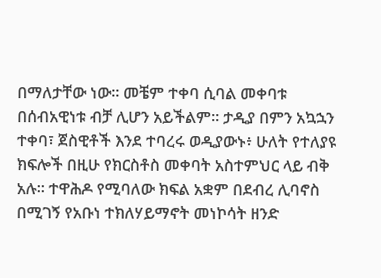በማለታቸው ነው። መቼም ተቀባ ሲባል መቀባቱ በሰብአዊነቱ ብቻ ሊሆን አይችልም። ታዲያ በምን አኳኋን ተቀባ፣ ጀስዊቶች እንደ ተባረሩ ወዲያውኑ፥ ሁለት የተለያዩ ክፍሎች በዚሁ የክርስቶስ መቀባት አስተምህር ላይ ብቅ አሉ። ተዋሕዶ የሚባለው ክፍል አቋም በደብረ ሊባኖስ በሚገኝ የአቡነ ተክለሃይማኖት መነኮሳት ዘንድ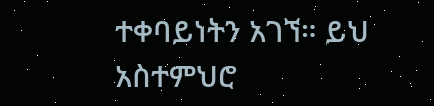ተቀባይነትን አገኘ። ይህ አስተምህሮ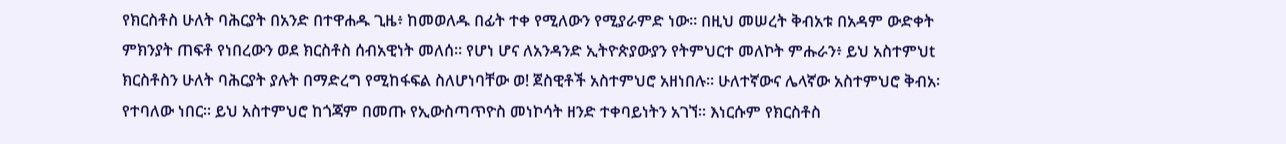የክርስቶስ ሁለት ባሕርያት በአንድ በተዋሐዱ ጊዜ፥ ከመወለዱ በፊት ተቀ የሚለውን የሚያራምድ ነው። በዚህ መሠረት ቅብአቱ በአዳም ውድቀት ምክንያት ጠፍቶ የነበረውን ወደ ክርስቶስ ሰብአዊነት መለሰ። የሆነ ሆና ለአንዳንድ ኢትዮጵያውያን የትምህርተ መለኮት ምሑራን፥ ይህ አስተምህt ክርስቶስን ሁለት ባሕርያት ያሉት በማድረግ የሚከፋፍል ስለሆነባቸው ወ! ጀስዊቶች አስተምህሮ አዘነበሉ። ሁለተኛውና ሌላኛው አስተምህሮ ቅብአ፡ የተባለው ነበር። ይህ አስተምህሮ ከጎጃም በመጡ የኢውስጣጥዮስ መነኮሳት ዘንድ ተቀባይነትን አገኘ። እነርሱም የክርስቶስ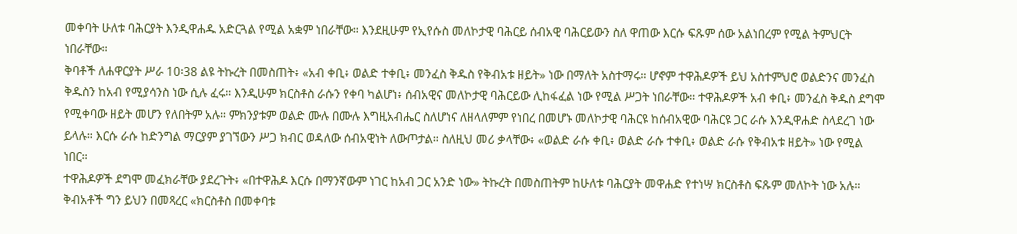መቀባት ሁለቱ ባሕርያት እንዲዋሐዱ አድርጓል የሚል አቋም ነበራቸው። እንደዚሁም የኢየሱስ መለኮታዊ ባሕርይ ሰብአዊ ባሕርይውን ስለ ዋጠው እርሱ ፍጹም ሰው አልነበረም የሚል ትምህርት ነበራቸው።
ቅባቶች ለሐዋርያት ሥራ 10፡38 ልዩ ትኩረት በመስጠት፥ «አብ ቀቢ፥ ወልድ ተቀቢ፥ መንፈስ ቅዱስ የቅብአቱ ዘይት» ነው በማለት አስተማሩ። ሆኖም ተዋሕዶዎች ይህ አስተምህሮ ወልድንና መንፈስ ቅዱስን ከአብ የሚያሳንስ ነው ሲሉ ፈሩ። እንዲሁም ክርስቶስ ራሱን የቀባ ካልሆነ፥ ሰብአዊና መለኮታዊ ባሕርይው ሊከፋፈል ነው የሚል ሥጋት ነበራቸው። ተዋሕዶዎች አብ ቀቢ፥ መንፈስ ቅዱስ ደግሞ የሚቀባው ዘይት መሆን የለበትም አሉ። ምክንያቱም ወልድ ሙሉ በሙሉ እግዚአብሔር ስለሆነና ለዘላለምም የነበረ በመሆኑ መለኮታዊ ባሕርዩ ከሰብአዊው ባሕርዩ ጋር ራሱ እንዲዋሐድ ስላደረገ ነው ይላሉ። እርሱ ራሱ ከድንግል ማርያም ያገኘውን ሥጋ ክብር ወዳለው ሰብአዊነት ለውጦታል። ስለዚህ መሪ ቃላቸው፥ «ወልድ ራሱ ቀቢ፥ ወልድ ራሱ ተቀቢ፥ ወልድ ራሱ የቅብአቱ ዘይት» ነው የሚል ነበር።
ተዋሕዶዎች ደግሞ መፈክራቸው ያደረጉት፥ «በተዋሕዶ እርሱ በማንኛውም ነገር ከአብ ጋር አንድ ነው» ትኩረት በመስጠትም ከሁለቱ ባሕርያት መዋሐድ የተነሣ ክርስቶስ ፍጹም መለኮት ነው አሉ። ቅብአቶች ግን ይህን በመጻረር «ክርስቶስ በመቀባቱ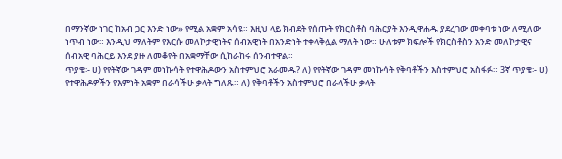በማንኛው ነገር ከአብ ጋር እንድ ነው» የሚል አቋም አሳዩ። እዚህ ላይ ክብደት የሰጡት የክርስቶስ ባሕርያት እንዲዋሐዱ ያደረገው መቀባቱ ነው ለሚለው ነጥብ ነው። እንዲህ ማለትም የእርሱ መለኮታዊነትና ሰብአዊነት በአንድነት ተቀላቅሏል ማለት ነው። ሁለቱም ክፍሎች የክርስቶስን አንድ መለኮታዊና ሰብአዊ ባሕርይ እንደ ያዙ ለመቆየት በአቋማቸው ሲከራከሩ ሰንብተዋል።
ጥያቄ፡- ሀ) የየትኛው ገዳም መነኩሳት የተዋሕዶውን አስተምህሮ አራመዱ? ለ) የየትኛው ገዳም መነኩሳት የቅባቶችን እስተምህሮ አስፋፉ። 3ኛ ጥያቄ፡- ሀ) የተዋሕዶዎችን የእምነት አቋም በራሳችሁ ቃላት ግለጹ። ለ) የቅባቶችን አስተምህሮ በራላችሁ ቃላት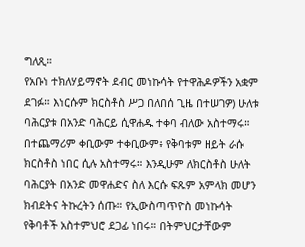ግለጺ።
የአቡነ ተክለሃይማኖት ደብር መነኩሳት የተዋሕዶዎችን አቋም ደገፉ። እነርሱም ክርስቶስ ሥጋ በለበሰ ጊዜ በተሠገዎ) ሁለቱ ባሕርያቱ በአንድ ባሕርይ ሲዋሐዱ ተቀባ ብለው አስተማሩ። በተጨማሪም ቀቢውም ተቀቢውም፥ የቅባቱም ዘይት ራሱ ክርስቶስ ነበር ሲሉ አስተማሩ። እንዲሁም ለክርስቶስ ሁለት ባሕርያት በአንድ መዋሐድና ስለ እርሱ ፍጹም አምላክ መሆን ክብደትና ትኩረትን ሰጡ። የኢውስጣጥዮስ መነኩሳት የቅባቶች አስተምህሮ ደጋፊ ነበሩ። በትምህርታቸውም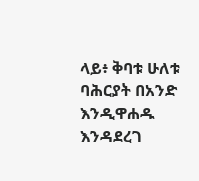ላይ፥ ቅባቱ ሁለቱ ባሕርያት በአንድ እንዲዋሐዱ እንዳደረገ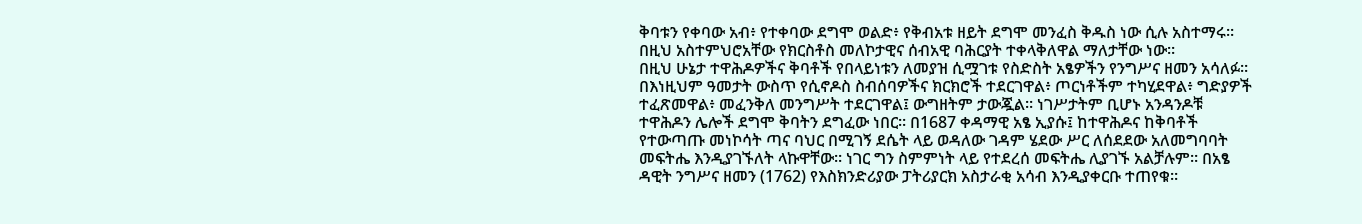ቅባቱን የቀባው አብ፥ የተቀባው ደግሞ ወልድ፥ የቅብአቱ ዘይት ደግሞ መንፈስ ቅዱስ ነው ሲሉ አስተማሩ። በዚህ አስተምህሮአቸው የክርስቶስ መለኮታዊና ሰብአዊ ባሕርያት ተቀላቅለዋል ማለታቸው ነው።
በዚህ ሁኔታ ተዋሕዶዎችና ቅባቶች የበላይነቱን ለመያዝ ሲሟገቱ የስድስት አፄዎችን የንግሥና ዘመን አሳለፉ። በእነዚህም ዓመታት ውስጥ የሲኖዶስ ስብሰባዎችና ክርክሮች ተደርገዋል፥ ጦርነቶችም ተካሂደዋል፥ ግድያዎች ተፈጽመዋል፥ መፈንቅለ መንግሥት ተደርገዋል፤ ውግዘትም ታውጇል። ነገሥታትም ቢሆኑ አንዳንዶቹ ተዋሕዶን ሌሎች ደግሞ ቅባትን ደግፈው ነበር። በ1687 ቀዳማዊ አፄ ኢያሱ፤ ከተዋሕዶና ከቅባቶች የተውጣጡ መነኮሳት ጣና ባህር በሚገኝ ደሴት ላይ ወዳለው ገዳም ሄደው ሥር ለሰደደው አለመግባባት መፍትሔ እንዲያገኙለት ላኩዋቸው። ነገር ግን ስምምነት ላይ የተደረሰ መፍትሔ ሊያገኙ አልቻሉም። በአፄ ዳዊት ንግሥና ዘመን (1762) የእስክንድሪያው ፓትሪያርክ አስታራቂ አሳብ እንዲያቀርቡ ተጠየቁ።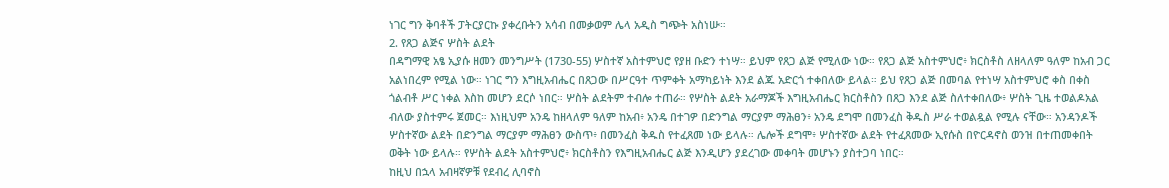ነገር ግን ቅባቶች ፓትርያርኩ ያቀረቡትን አሳብ በመቃወም ሌላ አዲስ ግጭት አስነሡ።
2. የጸጋ ልጅና ሦስት ልደት
በዳግማዊ አፄ ኢያሱ ዘመን መንግሥት (1730-55) ሦስተኛ አስተምህሮ የያዘ ቡድን ተነሣ። ይህም የጸጋ ልጅ የሚለው ነው። የጸጋ ልጅ አስተምህሮ፥ ክርስቶስ ለዘላለም ዓለም ከአብ ጋር አልነበረም የሚል ነው። ነገር ግን እግዚአብሔር በጸጋው በሥርዓተ ጥምቀት አማካይነት እንደ ልጁ አድርጎ ተቀበለው ይላል። ይህ የጸጋ ልጅ በመባል የተነሣ አስተምህሮ ቀስ በቀስ ጎልብቶ ሥር ነቀል እስከ መሆን ደርሶ ነበር። ሦስት ልደትም ተብሎ ተጠራ። የሦስት ልደት አራማጆች እግዚአብሔር ክርስቶስን በጸጋ እንደ ልጅ ስለተቀበለው፥ ሦስት ጊዜ ተወልዶአል ብለው ያስተምሩ ጀመር። እነዚህም አንዴ ከዘላለም ዓለም ከአብ፥ አንዴ በተገዎ በድንግል ማርያም ማሕፀን፥ አንዴ ደግሞ በመንፈስ ቅዱስ ሥራ ተወልዷል የሚሉ ናቸው። አንዳንዶች ሦስተኛው ልደት በድንግል ማርያም ማሕፀን ውስጥ፥ በመንፈስ ቅዱስ የተፈጸመ ነው ይላሉ። ሌሎች ደግሞ፥ ሦስተኛው ልደት የተፈጸመው ኢየሱስ በዮርዳኖስ ወንዝ በተጠመቀበት ወቅት ነው ይላሉ። የሦስት ልደት አስተምህሮ፥ ክርስቶስን የእግዚአብሔር ልጅ እንዲሆን ያደረገው መቀባት መሆኑን ያስተጋባ ነበር።
ከዚህ በኋላ አብዛኛዎቹ የደብረ ሊባኖስ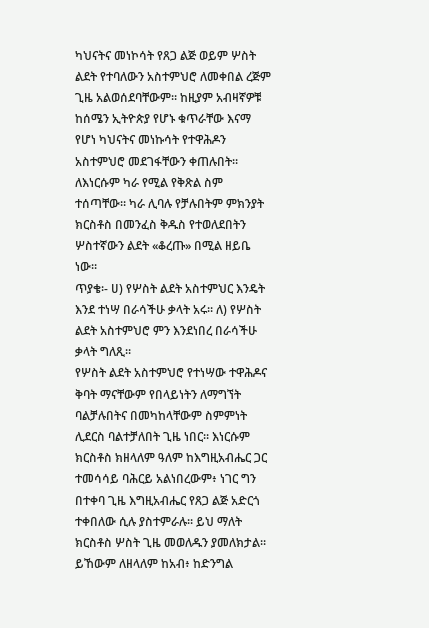ካህናትና መነኮሳት የጸጋ ልጅ ወይም ሦስት ልደት የተባለውን አስተምህሮ ለመቀበል ረጅም ጊዜ አልወሰደባቸውም። ከዚያም አብዛኛዎቹ ከሰሜን ኢትዮጵያ የሆኑ ቁጥራቸው እናማ የሆነ ካህናትና መነኩሳት የተዋሕዶን አስተምህሮ መደገፋቸውን ቀጠሉበት። ለእነርሱም ካራ የሚል የቅጽል ስም ተሰጣቸው። ካራ ሊባሉ የቻሉበትም ምክንያት ክርስቶስ በመንፈስ ቅዱስ የተወለደበትን ሦስተኛውን ልደት «ቆረጡ» በሚል ዘይቤ ነው።
ጥያቄ፡- ሀ) የሦስት ልደት አስተምህር እንዴት እንደ ተነሣ በራሳችሁ ቃላት አሩ። ለ) የሦስት ልደት አስተምህሮ ምን እንደነበረ በራሳችሁ ቃላት ግለጺ።
የሦስት ልደት አስተምህሮ የተነሣው ተዋሕዶና ቅባት ማናቸውም የበላይነትን ለማግኘት ባልቻሉበትና በመካከላቸውም ስምምነት ሊደርስ ባልተቻለበት ጊዜ ነበር። እነርሱም ክርስቶስ ክዘላለም ዓለም ከእግዚአብሔር ጋር ተመሳሳይ ባሕርይ አልነበረውም፥ ነገር ግን በተቀባ ጊዜ እግዚአብሔር የጸጋ ልጅ አድርጎ ተቀበለው ሲሉ ያስተምራሉ። ይህ ማለት ክርስቶስ ሦስት ጊዜ መወለዱን ያመለክታል። ይኸውም ለዘላለም ከአብ፥ ከድንግል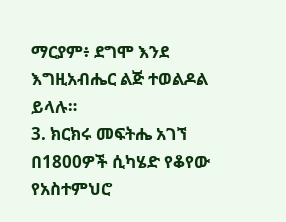ማርያም፥ ደግሞ እንደ እግዚአብሔር ልጅ ተወልዶል ይላሉ።
3. ክርክሩ መፍትሔ አገኘ
በ1800ዎች ሲካሄድ የቆየው የአስተምህሮ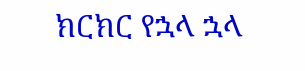ክርክር የኋላ ኋላ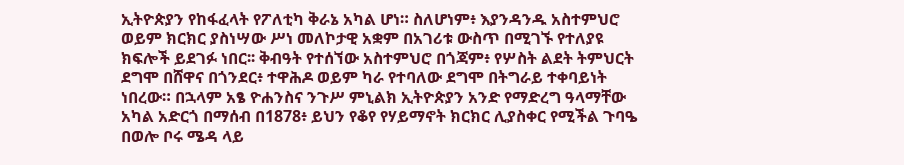ኢትዮጵያን የከፋፈላት የፖለቲካ ቅራኔ አካል ሆነ። ስለሆነም፥ እያንዳንዱ አስተምህሮ ወይም ክርክር ያስነሣው ሥነ መለኮታዊ አቋም በአገሪቱ ውስጥ በሚገኙ የተለያዩ ክፍሎች ይደገፉ ነበር፡፡ ቅብዓት የተሰኘው አስተምህሮ በጎጃም፥ የሦስት ልደት ትምህርት ደግሞ በሸዋና በጎንደር፥ ተዋሕዶ ወይም ካራ የተባለው ደግሞ በትግራይ ተቀባይነት ነበረው። በኋላም አፄ ዮሐንስና ንጉሥ ምኒልክ ኢትዮጵያን አንድ የማድረግ ዓላማቸው አካል አድርጎ በማሰብ በ1878፥ ይህን የቆየ የሃይማኖት ክርክር ሊያስቀር የሚችል ጉባዔ በወሎ ቦሩ ሜዳ ላይ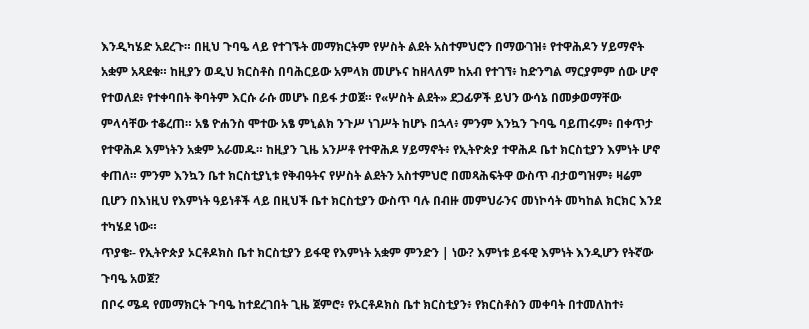እንዲካሄድ አደረጉ። በዚህ ጉባዔ ላይ የተገኙት መማክርትም የሦስት ልደት አስተምህሮን በማውገዝ፥ የተዋሕዶን ሃይማኖት አቋም አጻደቁ። ከዚያን ወዲህ ክርስቶስ በባሕርይው አምላክ መሆኑና ከዘላለም ከአብ የተገኘ፥ ከድንግል ማርያምም ሰው ሆኖ የተወለደ፥ የተቀባበት ቅባትም እርሱ ራሱ መሆኑ በይፋ ታወጀ። የ«ሦስት ልደት» ደጋፊዎች ይህን ውሳኔ በመቃወማቸው ምላሳቸው ተቆረጠ። አፄ ዮሐንስ ሞተው አፄ ምኒልክ ንጉሥ ነገሥት ከሆኑ በኋላ፥ ምንም እንኳን ጉባዔ ባይጠሩም፥ በቀጥታ የተዋሕዶ እምነትን አቋም አራመዱ። ከዚያን ጊዜ አንሥቶ የተዋሕዶ ሃይማኖት፥ የኢትዮጵያ ተዋሕዶ ቤተ ክርስቲያን እምነት ሆኖ ቀጠለ። ምንም እንኳን ቤተ ክርስቲያኒቱ የቅብዓትና የሦስት ልደትን አስተምህሮ በመጻሕፍትዋ ውስጥ ብታወግዝም፥ ዛሬም ቢሆን በእነዚህ የእምነት ዓይነቶች ላይ በዚህች ቤተ ክርስቲያን ውስጥ ባሉ በብዙ መምህራንና መነኮሳት መካከል ክርክር እንደ ተካሄደ ነው።
ጥያቄ፡- የኢትዮጵያ ኦርቶዶክስ ቤተ ክርስቲያን ይፋዊ የእምነት አቋም ምንድን | ነው? እምነቱ ይፋዊ እምነት እንዲሆን የትኛው ጉባዔ አወጀ?
በቦሩ ሜዳ የመማክርት ጉባዔ ከተደረገበት ጊዜ ጀምሮ፥ የኦርቶዶክስ ቤተ ክርስቲያን፥ የክርስቶስን መቀባት በተመለከተ፥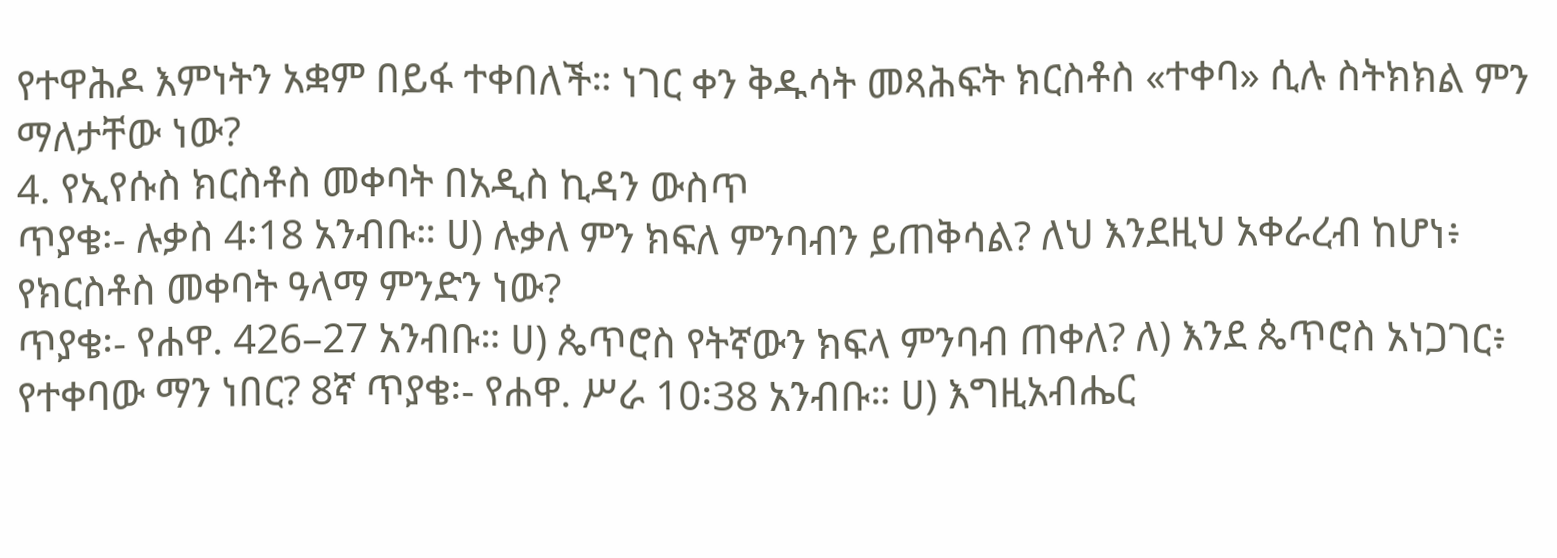የተዋሕዶ እምነትን አቋም በይፋ ተቀበለች። ነገር ቀን ቅዱሳት መጻሕፍት ክርስቶስ «ተቀባ» ሲሉ ስትክክል ምን ማለታቸው ነው?
4. የኢየሱስ ክርስቶስ መቀባት በአዲስ ኪዳን ውስጥ
ጥያቄ፡- ሉቃስ 4፡18 አንብቡ። ሀ) ሉቃለ ምን ክፍለ ምንባብን ይጠቅሳል? ለህ እንደዚህ አቀራረብ ከሆነ፥ የክርስቶስ መቀባት ዓላማ ምንድን ነው?
ጥያቄ፡- የሐዋ. 426–27 አንብቡ። ሀ) ጴጥሮስ የትኛውን ክፍላ ምንባብ ጠቀለ? ለ) እንደ ጴጥሮስ አነጋገር፥ የተቀባው ማን ነበር? 8ኛ ጥያቄ፡- የሐዋ. ሥራ 10፡38 አንብቡ። ሀ) እግዚአብሔር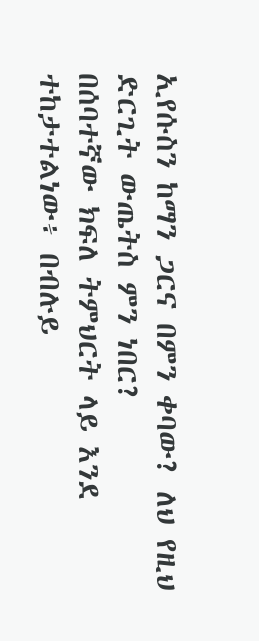ኢየሱስን ከማን ጋርና በምን ቀባው? ለህ የዚህ ድርጊት ውጤትስ ምን ነበር?
በሰባተኛው ክፍለ ትምህርት ላይ እንደ ተከታተልነው፥ በብሉይ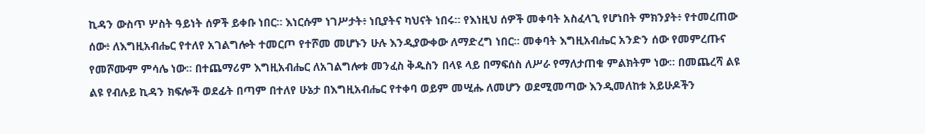ኪዳን ውስጥ ሦስት ዓይነት ሰዎች ይቀቡ ነበር። እነርሱም ነገሥታት፥ ነቢያትና ካህናት ነበሩ። የእነዚህ ሰዎች መቀባት አስፈላጊ የሆነበት ምክንያት፥ የተመረጠው ሰው፥ ለእግዚአብሔር የተለየ አገልግሎት ተመርጦ የተሾመ መሆኑን ሁሉ እንዲያውቀው ለማድረግ ነበር። መቀባት እግዚአብሔር አንድን ሰው የመምረጡና የመሾሙም ምሳሌ ነው። በተጨማሪም እግዚአብሔር ለአገልግሎቱ መንፈስ ቅዱስን በላዩ ላይ በማፍሰስ ለሥራ የማለታጠቁ ምልክትም ነው። በመጨረሻ ልዩ ልዩ የብሉይ ኪዳን ክፍሎች ወደፊት በጣም በተለየ ሁኔታ በእግዚአብሔር የተቀባ ወይም መሢሑ ለመሆን ወደሚመጣው እንዲመለከቱ አይሁዶችን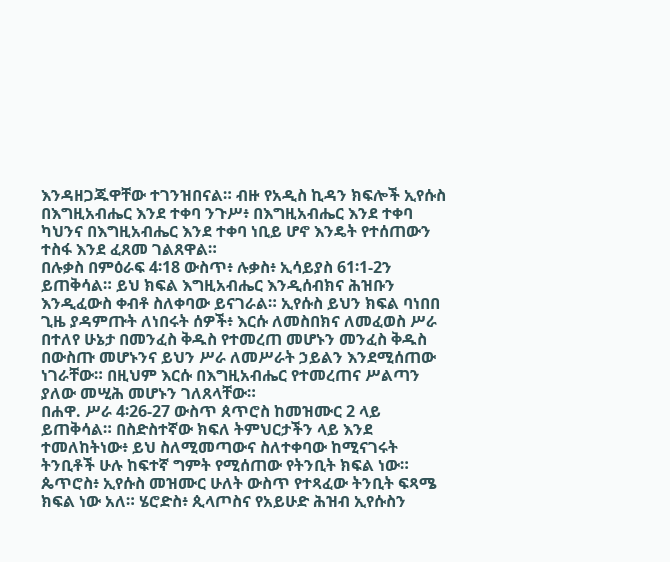እንዳዘጋጁዋቸው ተገንዝበናል። ብዙ የአዲስ ኪዳን ክፍሎች ኢየሱስ በእግዚአብሔር እንደ ተቀባ ንጉሥ፥ በእግዚአብሔር እንደ ተቀባ ካህንና በእግዚአብሔር እንደ ተቀባ ነቢይ ሆኖ እንዴት የተሰጠውን ተስፋ እንደ ፈጸመ ገልጸዋል።
በሉቃስ በምዕራፍ 4፡18 ውስጥ፥ ሉቃስ፥ ኢሳይያስ 61፡1-2ን ይጠቅሳል። ይህ ክፍል እግዚአብሔር እንዲሰብክና ሕዝቡን እንዲፈውስ ቀብቶ ስለቀባው ይናገራል። ኢየሱስ ይህን ክፍል ባነበበ ጊዜ ያዳምጡት ለነበሩት ሰዎች፥ እርሱ ለመስበክና ለመፈወስ ሥራ በተለየ ሁኔታ በመንፈስ ቅዱስ የተመረጠ መሆኑን መንፈስ ቅዱስ በውስጡ መሆኑንና ይህን ሥራ ለመሥራት ኃይልን እንደሚሰጠው ነገራቸው። በዚህም እርሱ በእግዚአብሔር የተመረጠና ሥልጣን ያለው መሢሕ መሆኑን ገለጸላቸው።
በሐዋ. ሥራ 4፡26-27 ውስጥ ጰጥሮስ ከመዝሙር 2 ላይ ይጠቅሳል። በስድስተኛው ክፍለ ትምህርታችን ላይ እንደ ተመለከትነው፥ ይህ ስለሚመጣውና ስለተቀባው ከሚናገሩት ትንቢቶች ሁሉ ከፍተኛ ግምት የሚሰጠው የትንቢት ክፍል ነው። ጴጥሮስ፥ ኢየሱስ መዝሙር ሁለት ውስጥ የተጻፈው ትንቢት ፍጻሜ ክፍል ነው አለ። ሄሮድስ፥ ጲላጦስና የአይሁድ ሕዝብ ኢየሱስን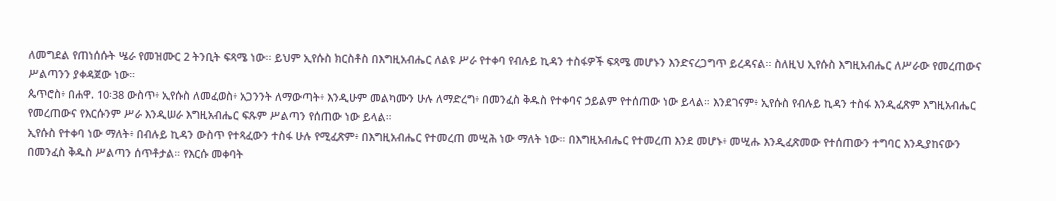ለመግደል የጠነሰሱት ሤራ የመዝሙር 2 ትንቢት ፍጻሜ ነው፡፡ ይህም ኢየሱስ ክርስቶስ በእግዚአብሔር ለልዩ ሥራ የተቀባ የብሉይ ኪዳን ተስፋዎች ፍጻሜ መሆኑን እንድናረጋግጥ ይረዳናል፡፡ ስለዚህ ኢየሱስ እግዚአብሔር ለሥራው የመረጠውና ሥልጣንን ያቀዳጀው ነው።
ጴጥሮስ፥ በሐዋ. 10፡38 ውስጥ፥ ኢየሱስ ለመፈወስ፥ አጋንንት ለማውጣት፥ እንዲሁም መልካሙን ሁሉ ለማድረግ፥ በመንፈስ ቅዱስ የተቀባና ኃይልም የተሰጠው ነው ይላል። እንደገናም፥ ኢየሱስ የብሉይ ኪዳን ተስፋ እንዲፈጽም እግዚአብሔር የመረጠውና የእርሱንም ሥራ እንዲሠራ እግዚአብሔር ፍጹም ሥልጣን የሰጠው ነው ይላል።
ኢየሱስ የተቀባ ነው ማለት፥ በብሉይ ኪዳን ውስጥ የተጻፈውን ተስፋ ሁሉ የሚፈጽም፥ በእግዚአብሔር የተመረጠ መሢሕ ነው ማለት ነው። በእግዚአብሔር የተመረጠ እንደ መሆኑ፥ መሢሑ እንዲፈጽመው የተሰጠውን ተግባር እንዲያከናውን በመንፈስ ቅዱስ ሥልጣን ሰጥቶታል። የእርሱ መቀባት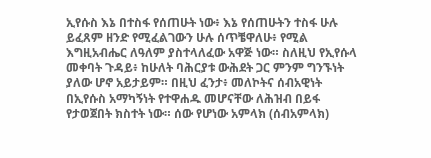ኢየሱስ እኔ በተስፋ የሰጠሁት ነው፥ እኔ የሰጠሁትን ተስፋ ሁሉ ይፈጸም ዘንድ የሚፈልገውን ሁሉ ሰጥቼዋለሁ፥ የሚል እግዚአብሔር ለዓለም ያስተላለፈው አዋጅ ነው። ስለዚህ የኢየሱላ መቀባት ጉዳይ፥ ከሁለት ባሕርያቱ ውሕደት ጋር ምንም ግንኙነት ያለው ሆኖ አይታይም። በዚህ ፈንታ፥ መለኮትና ሰብአዊነት በኢየሱስ አማካኝነት የተዋሐዱ መሆናቸው ለሕዝብ በይፋ የታወጀበት ክስተት ነው። ሰው የሆነው አምላክ (ሰብአምላክ)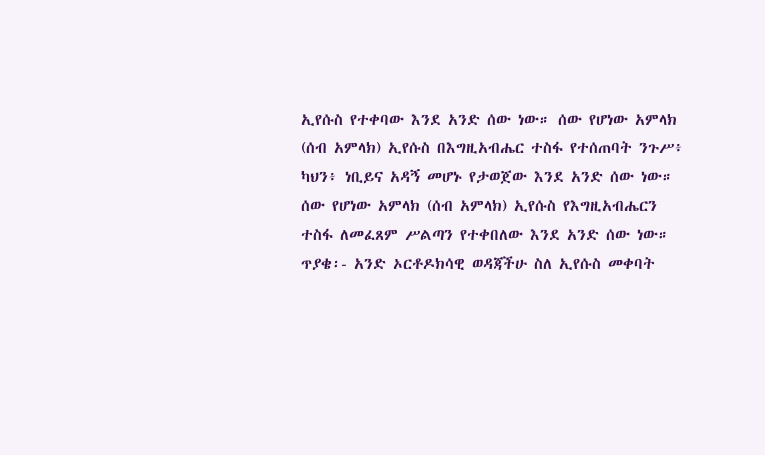ኢየሱስ የተቀባው እንደ አንድ ሰው ነው። ሰው የሆነው አምላክ (ሰብ አምላክ) ኢየሱስ በእግዚአብሔር ተስፋ የተሰጠባት ንጉሥ፥ ካህን፥ ነቢይና አዳኝ መሆኑ የታወጀው እንደ አንድ ሰው ነው። ሰው የሆነው አምላክ (ሰብ አምላክ) ኢየሱስ የእግዚአብሔርን ተስፋ ለመፈጸም ሥልጣን የተቀበለው እንደ አንድ ሰው ነው።
ጥያቄ፡- አንድ ኦርቶዶክሳዊ ወዳጃችሁ ስለ ኢየሱስ መቀባት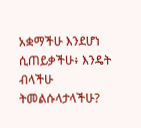አቋማችሁ እንደሆነ ሲጠይቃችሁ፥ እንዴት ብላችሁ ትመልሱላታላችሁ?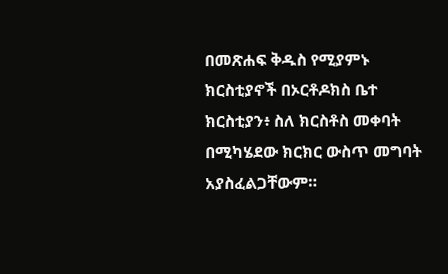በመጽሐፍ ቅዱስ የሚያምኑ ክርስቲያኖች በኦርቶዶክስ ቤተ ክርስቲያን፥ ስለ ክርስቶስ መቀባት በሚካሄደው ክርክር ውስጥ መግባት አያስፈልጋቸውም።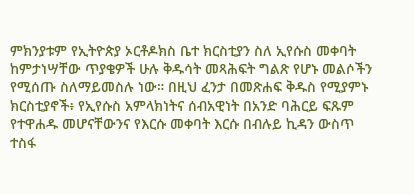ምክንያቱም የኢትዮጵያ ኦርቶዶክስ ቤተ ክርስቲያን ስለ ኢየሱስ መቀባት ከምታነሣቸው ጥያቄዎች ሁሉ ቅዱሳት መጻሕፍት ግልጽ የሆኑ መልሶችን የሚሰጡ ስለማይመስሉ ነው። በዚህ ፈንታ በመጽሐፍ ቅዱስ የሚያምኑ ክርስቲያኖች፥ የኢየሱስ አምላክነትና ሰብአዊነት በአንድ ባሕርይ ፍጹም የተዋሐዱ መሆናቸውንና የእርሱ መቀባት እርሱ በብሉይ ኪዳን ውስጥ ተስፋ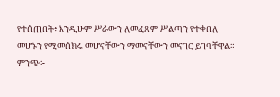የተሰጠበት፥ እንዲሁም ሥራውን ለመፈጸም ሥልጣን የተቀበለ መሆኑን የሚመሰክሩ መሆናቸውን ማመናቸውን መናገር ይገባቸዋል።
ምንጭ፡-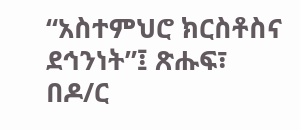“አስተምህሮ ክርስቶስና ደኅንነት”፤ ጽሑፍ፣ በዶ/ር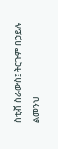ስቲቭ ስራውስ፤ ትርጉም በኃይሉ ልመንህ